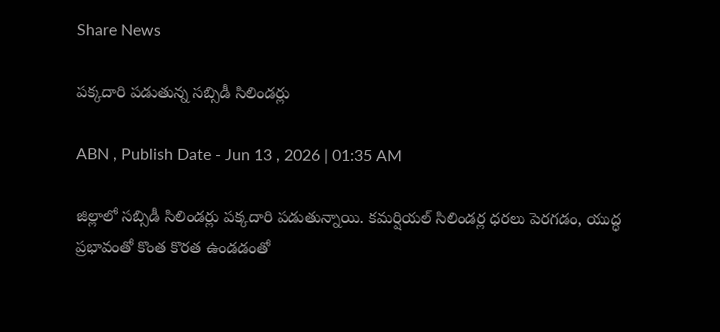Share News

పక్కదారి పడుతున్న సబ్సిడీ సిలిండర్లు

ABN , Publish Date - Jun 13 , 2026 | 01:35 AM

జిల్లాలో సబ్సిడీ సిలిండర్లు పక్కదారి పడుతున్నాయి. కమర్షియల్‌ సిలిండర్ల ధరలు పెరగడం, యుద్ధ ప్రభావంతో కొంత కొరత ఉండడంతో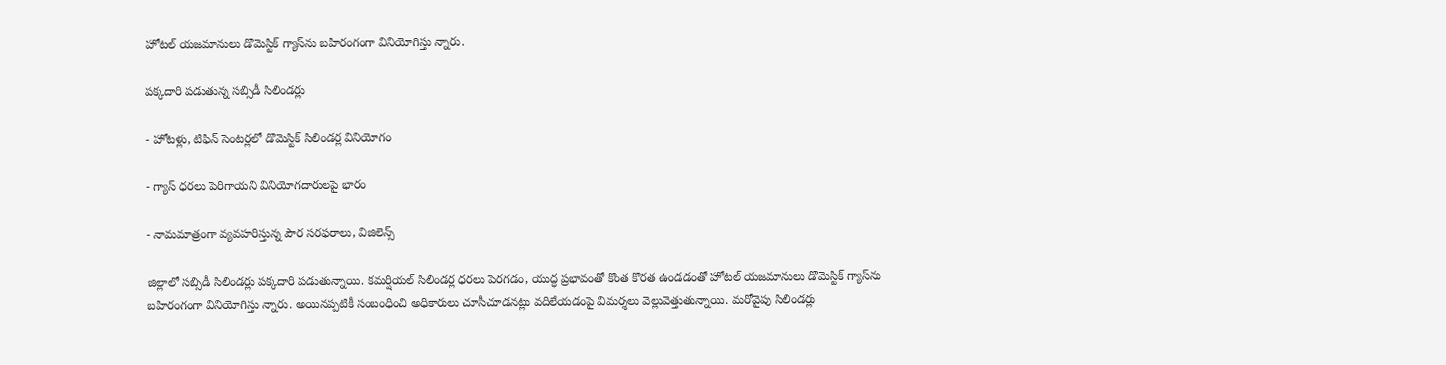హోటల్‌ యజమానులు డొమెస్టిక్‌ గ్యాస్‌ను బహిరంగంగా వినియోగిస్తు న్నారు.

పక్కదారి పడుతున్న సబ్సిడీ సిలిండర్లు

- హోటళ్లు, టిఫిన్‌ సెంటర్లలో డొమెస్టిక్‌ సిలిండర్ల వినియోగం

- గ్యాస్‌ ధరలు పెరిగాయని వినియోగదారులపై భారం

- నామమాత్రంగా వ్యవహరిస్తున్న పౌర సరఫరాలు, విజిలెన్స్‌

జిల్లాలో సబ్సిడీ సిలిండర్లు పక్కదారి పడుతున్నాయి. కమర్షియల్‌ సిలిండర్ల ధరలు పెరగడం, యుద్ధ ప్రభావంతో కొంత కొరత ఉండడంతో హోటల్‌ యజమానులు డొమెస్టిక్‌ గ్యాస్‌ను బహిరంగంగా వినియోగిస్తు న్నారు. అయినప్పటికీ సంబంధించి అధికారులు చూసీచూడనట్లు వదిలేయడంపై విమర్శలు వెల్లువెత్తుతున్నాయి. మరోవైపు సిలిండర్లు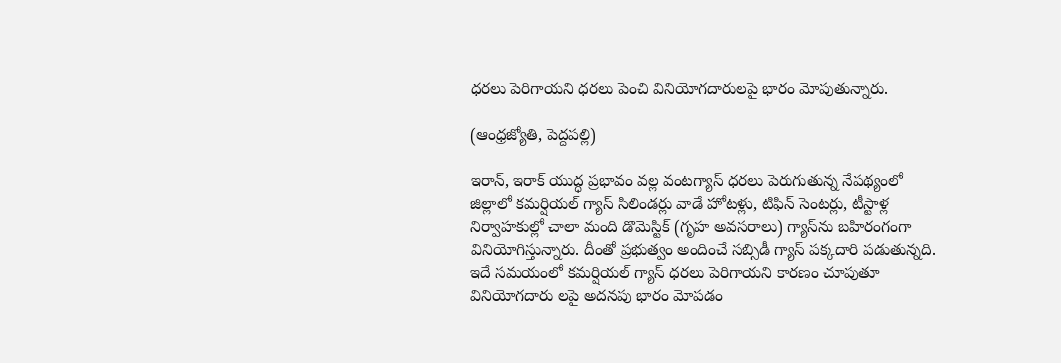ధరలు పెరిగాయని ధరలు పెంచి వినియోగదారులపై భారం మోపుతున్నారు.

(ఆంధ్రజ్యోతి, పెద్దపల్లి)

ఇరాన్‌, ఇరాక్‌ యుద్ధ ప్రభావం వల్ల వంటగ్యాస్‌ ధరలు పెరుగుతున్న నేపథ్యంలో జిల్లాలో కమర్షియల్‌ గ్యాస్‌ సిలిండర్లు వాడే హోటళ్లు, టిఫిన్‌ సెంటర్లు, టీస్టాళ్ల నిర్వాహకుల్లో చాలా మంది డొమెస్టిక్‌ (గృహ అవసరాలు) గ్యాస్‌ను బహిరంగంగా వినియోగిస్తున్నారు. దీంతో ప్రభుత్వం అందించే సబ్సిడీ గ్యాస్‌ పక్కదారి పడుతున్నది. ఇదే సమయంలో కమర్షియల్‌ గ్యాస్‌ ధరలు పెరిగాయని కారణం చూపుతూ వినియోగదారు లపై అదనపు భారం మోపడం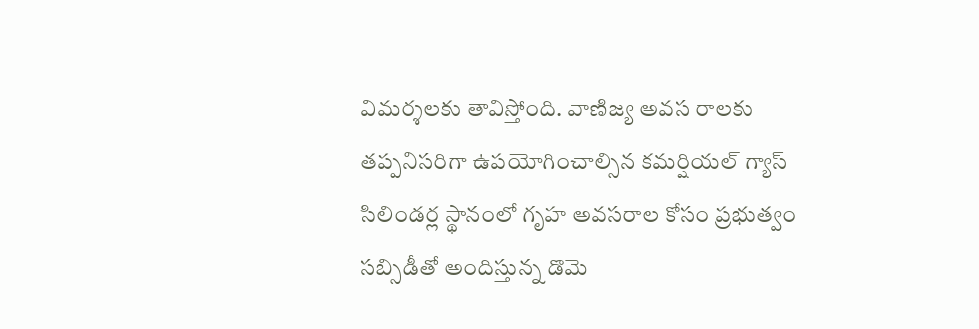విమర్శలకు తావిస్తోంది. వాణిజ్య అవస రాలకు తప్పనిసరిగా ఉపయోగించాల్సిన కమర్షియల్‌ గ్యాస్‌ సిలిండర్ల స్థానంలో గృహ అవసరాల కోసం ప్రభుత్వం సబ్సిడీతో అందిస్తున్న డొమె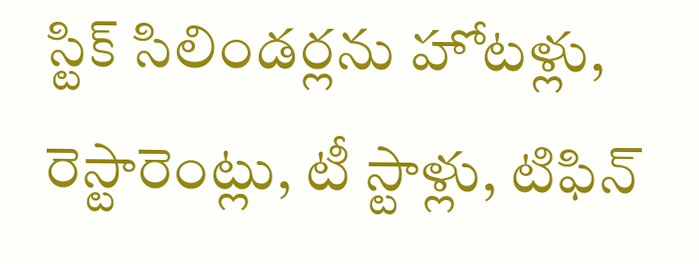స్టిక్‌ సిలిండర్లను హోటళ్లు, రెస్టారెంట్లు, టీ స్టాళ్లు, టిఫిన్‌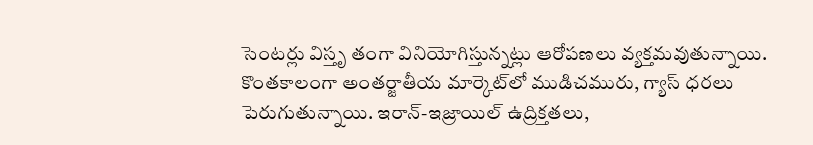సెంటర్లు విస్తృ తంగా వినియోగిస్తున్నట్లు ఆరోపణలు వ్యక్తమవుతున్నాయి. కొంతకాలంగా అంతర్జాతీయ మార్కెట్‌లో ముడిచమురు, గ్యాస్‌ ధరలు పెరుగుతున్నాయి. ఇరాన్‌-ఇజ్రాయిల్‌ ఉద్రిక్తతలు,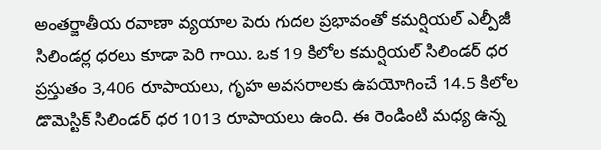అంతర్జాతీయ రవాణా వ్యయాల పెరు గుదల ప్రభావంతో కమర్షియల్‌ ఎల్పీజీ సిలిండర్ల ధరలు కూడా పెరి గాయి. ఒక 19 కిలోల కమర్షియల్‌ సిలిండర్‌ ధర ప్రస్తుతం 3,406 రూపాయలు, గృహ అవసరాలకు ఉపయోగించే 14.5 కిలోల డొమెస్టిక్‌ సిలిండర్‌ ధర 1013 రూపాయలు ఉంది. ఈ రెండింటి మధ్య ఉన్న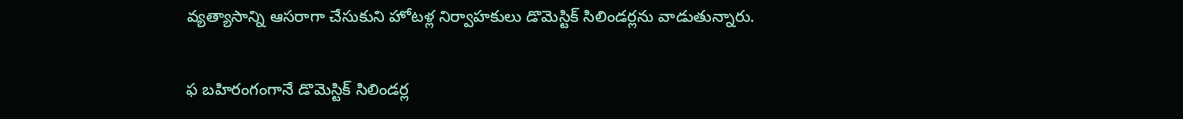వ్యత్యాసాన్ని ఆసరాగా చేసుకుని హోటళ్ల నిర్వాహకులు డొమెస్టిక్‌ సిలిండర్లను వాడుతున్నారు.

ఫ బహిరంగంగానే డొమెస్టిక్‌ సిలిండర్ల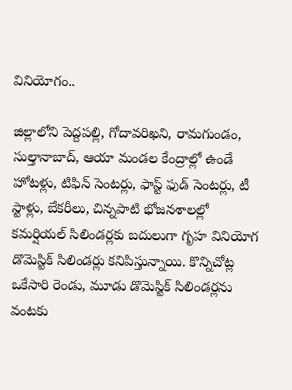వినియోగం..

జిల్లాలోని పెద్దపల్లి, గోదావరిఖని, రామగుండం, సుల్తానాబాద్‌, ఆయా మండల కేంద్రాల్లో ఉండే హోటళ్లు, టిఫిన్‌ సెంటర్లు, ఫాస్ట్‌ ఫుడ్‌ సెంటర్లు, టీ స్టాళ్లు, బేకరీలు, చిన్నపాటి భోజనశాలల్లో కమర్షియల్‌ సిలిండర్లకు బదులుగా గృహ వినియోగ డొమెస్టిక్‌ సిలిండర్లు కనిపిస్తున్నాయి. కొన్నిచోట్ల ఒకేసారి రెండు, మూడు డొమెస్టిక్‌ సిలిండర్లను వంటకు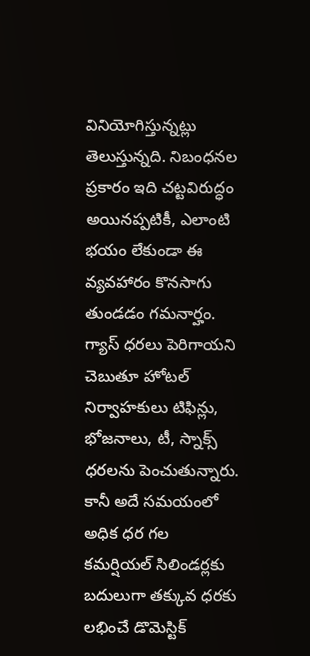వినియోగిస్తున్నట్లు తెలుస్తున్నది. నిబంధనల ప్రకారం ఇది చట్టవిరుద్ధం అయినప్పటికీ, ఎలాంటి భయం లేకుండా ఈ వ్యవహారం కొనసాగు తుండడం గమనార్హం. గ్యాస్‌ ధరలు పెరిగాయని చెబుతూ హోటల్‌ నిర్వాహకులు టిఫిన్లు, భోజనాలు, టీ, స్నాక్స్‌ ధరలను పెంచుతున్నారు. కానీ అదే సమయంలో అధిక ధర గల కమర్షియల్‌ సిలిండర్లకు బదులుగా తక్కువ ధరకు లభించే డొమెస్టిక్‌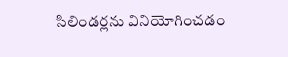సిలిండర్లను వినియోగించడం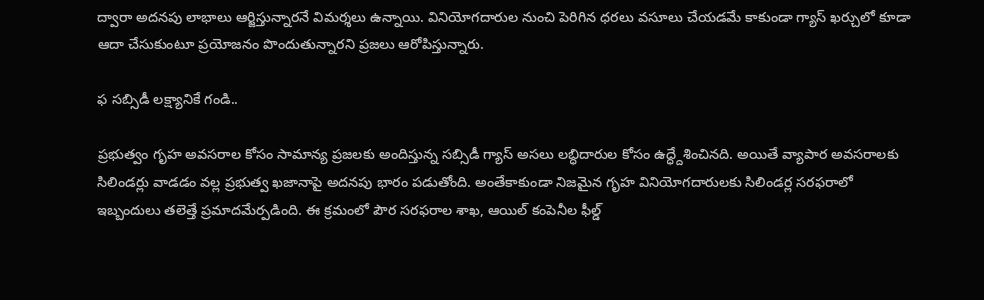ద్వారా అదనపు లాభాలు ఆర్జిస్తున్నారనే విమర్శలు ఉన్నాయి. వినియోగదారుల నుంచి పెరిగిన ధరలు వసూలు చేయడమే కాకుండా గ్యాస్‌ ఖర్చులో కూడా ఆదా చేసుకుంటూ ప్రయోజనం పొందుతున్నారని ప్రజలు ఆరోపిస్తున్నారు.

ఫ సబ్సిడీ లక్ష్యానికే గండి..

ప్రభుత్వం గృహ అవసరాల కోసం సామాన్య ప్రజలకు అందిస్తున్న సబ్సిడీ గ్యాస్‌ అసలు లబ్ధిదారుల కోసం ఉద్ధ్దేశించినది. అయితే వ్యాపార అవసరాలకు సిలిండర్లు వాడడం వల్ల ప్రభుత్వ ఖజానాపై అదనపు భారం పడుతోంది. అంతేకాకుండా నిజమైన గృహ వినియోగదారులకు సిలిండర్ల సరఫరాలో ఇబ్బందులు తలెత్తే ప్రమాదమేర్పడింది. ఈ క్రమంలో పౌర సరఫరాల శాఖ, ఆయిల్‌ కంపెనీల ఫీల్డ్‌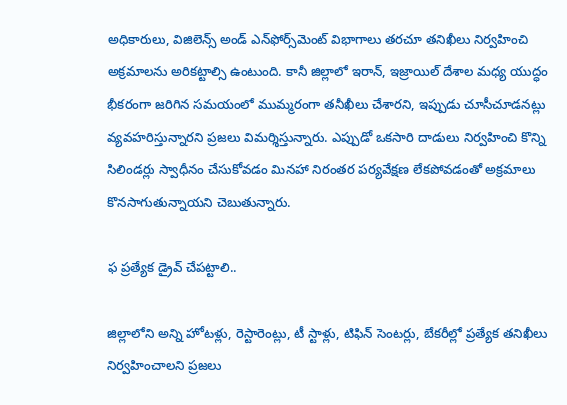అధికారులు, విజిలెన్స్‌ అండ్‌ ఎన్‌ఫోర్స్‌మెంట్‌ విభాగాలు తరచూ తనిఖీలు నిర్వహించి అక్రమాలను అరికట్టాల్సి ఉంటుంది. కానీ జిల్లాలో ఇరాన్‌, ఇజ్రాయిల్‌ దేశాల మధ్య యుద్ధం భీకరంగా జరిగిన సమయంలో ముమ్మరంగా తనీఖీలు చేశారని, ఇప్పుడు చూసీచూడనట్లు వ్యవహరిస్తున్నారని ప్రజలు విమర్శిస్తున్నారు. ఎప్పుడో ఒకసారి దాడులు నిర్వహించి కొన్ని సిలిండర్లు స్వాధీనం చేసుకోవడం మినహా నిరంతర పర్యవేక్షణ లేకపోవడంతో అక్రమాలు కొనసాగుతున్నాయని చెబుతున్నారు.

ఫ ప్రత్యేక డ్రైవ్‌ చేపట్టాలి..

జిల్లాలోని అన్ని హోటళ్లు, రెస్టారెంట్లు, టీ స్టాళ్లు, టిఫిన్‌ సెంటర్లు, బేకరీల్లో ప్రత్యేక తనిఖీలు నిర్వహించాలని ప్రజలు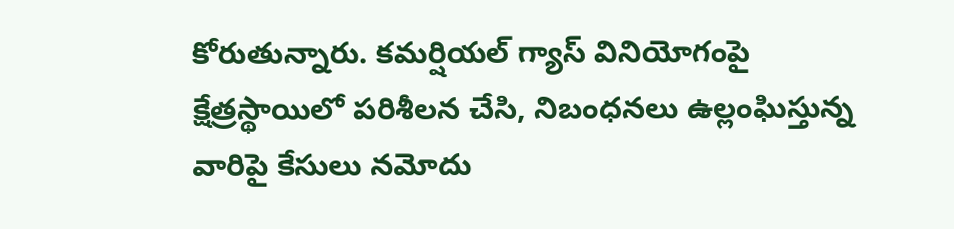కోరుతున్నారు. కమర్షియల్‌ గ్యాస్‌ వినియోగంపై క్షేత్రస్థాయిలో పరిశీలన చేసి, నిబంధనలు ఉల్లంఘిస్తున్న వారిపై కేసులు నమోదు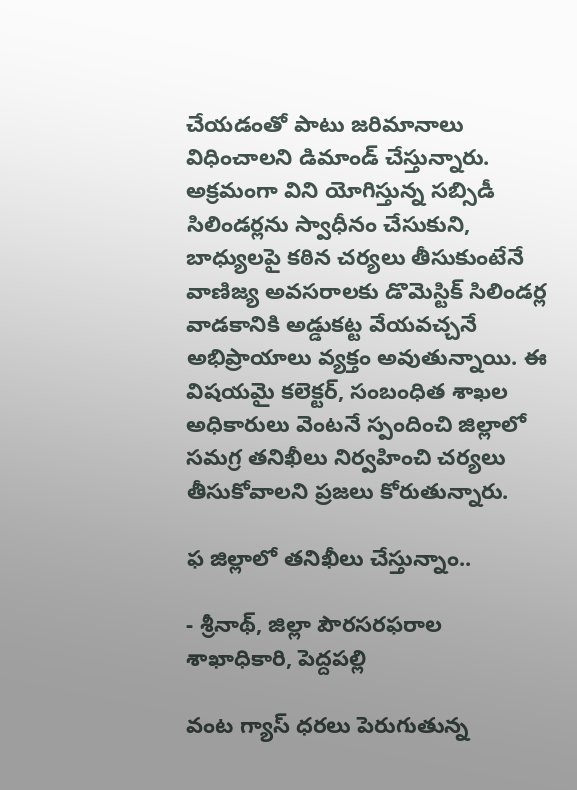చేయడంతో పాటు జరిమానాలు విధించాలని డిమాండ్‌ చేస్తున్నారు. అక్రమంగా విని యోగిస్తున్న సబ్సిడీ సిలిండర్లను స్వాధీనం చేసుకుని, బాధ్యులపై కఠిన చర్యలు తీసుకుంటేనే వాణిజ్య అవసరాలకు డొమెస్టిక్‌ సిలిండర్ల వాడకానికి అడ్డుకట్ట వేయవచ్చనే అభిప్రాయాలు వ్యక్తం అవుతున్నాయి. ఈ విషయమై కలెక్టర్‌, సంబంధిత శాఖల అధికారులు వెంటనే స్పందించి జిల్లాలో సమగ్ర తనిఖీలు నిర్వహించి చర్యలు తీసుకోవాలని ప్రజలు కోరుతున్నారు.

ఫ జిల్లాలో తనిఖీలు చేస్తున్నాం..

- శ్రీనాథ్‌, జిల్లా పౌరసరఫరాల శాఖాధికారి, పెద్దపల్లి

వంట గ్యాస్‌ ధరలు పెరుగుతున్న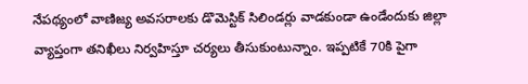నేపథ్యంలో వాణిజ్య అవసరాలకు డొమెస్టిక్‌ సిలిండర్లు వాడకుండా ఉండేందుకు జిల్లా వ్యాప్తంగా తనిఖీలు నిర్వహిస్తూ చర్యలు తీసుకుంటున్నాం. ఇప్పటికే 70కి పైగా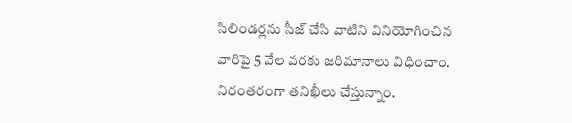సిలిండర్లను సీజ్‌ చేసి వాటిని వినియోగించిన వారిపై 5 వేల వరకు జరిమానాలు విధించాం. నిరంతరంగా తనిఖీలు చేస్తున్నాం.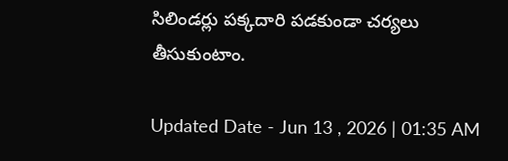సిలిండర్లు పక్కదారి పడకుండా చర్యలు తీసుకుంటాం.

Updated Date - Jun 13 , 2026 | 01:35 AM